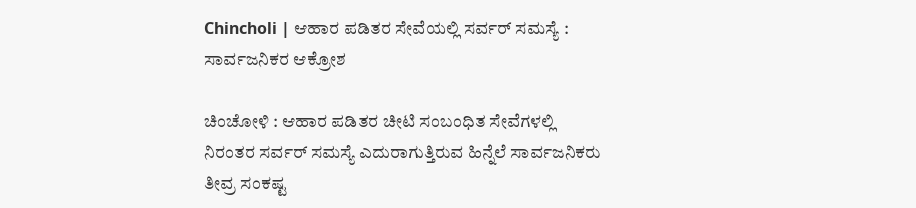Chincholi | ಆಹಾರ ಪಡಿತರ ಸೇವೆಯಲ್ಲಿ ಸರ್ವರ್ ಸಮಸ್ಯೆ : ಸಾರ್ವಜನಿಕರ ಆಕ್ರೋಶ

ಚಿಂಚೋಳಿ : ಆಹಾರ ಪಡಿತರ ಚೀಟಿ ಸಂಬಂಧಿತ ಸೇವೆಗಳಲ್ಲಿ ನಿರಂತರ ಸರ್ವರ್ ಸಮಸ್ಯೆ ಎದುರಾಗುತ್ತಿರುವ ಹಿನ್ನೆಲೆ ಸಾರ್ವಜನಿಕರು ತೀವ್ರ ಸಂಕಷ್ಟ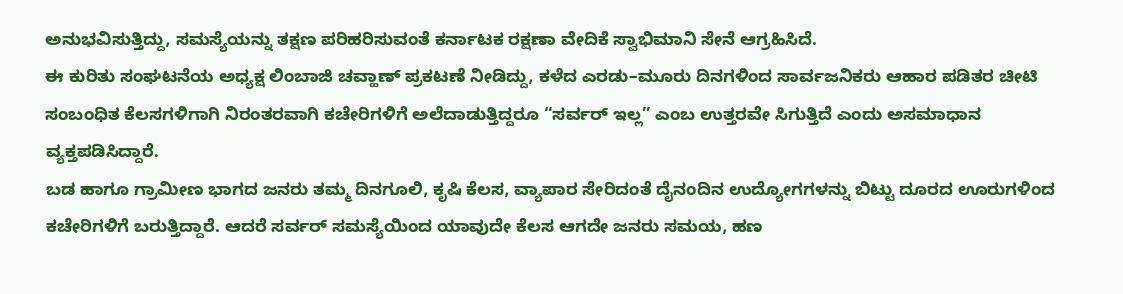ಅನುಭವಿಸುತ್ತಿದ್ದು, ಸಮಸ್ಯೆಯನ್ನು ತಕ್ಷಣ ಪರಿಹರಿಸುವಂತೆ ಕರ್ನಾಟಕ ರಕ್ಷಣಾ ವೇದಿಕೆ ಸ್ವಾಭಿಮಾನಿ ಸೇನೆ ಆಗ್ರಹಿಸಿದೆ.
ಈ ಕುರಿತು ಸಂಘಟನೆಯ ಅಧ್ಯಕ್ಷ ಲಿಂಬಾಜಿ ಚವ್ಹಾಣ್ ಪ್ರಕಟಣೆ ನೀಡಿದ್ದು, ಕಳೆದ ಎರಡು–ಮೂರು ದಿನಗಳಿಂದ ಸಾರ್ವಜನಿಕರು ಆಹಾರ ಪಡಿತರ ಚೀಟಿ ಸಂಬಂಧಿತ ಕೆಲಸಗಳಿಗಾಗಿ ನಿರಂತರವಾಗಿ ಕಚೇರಿಗಳಿಗೆ ಅಲೆದಾಡುತ್ತಿದ್ದರೂ “ಸರ್ವರ್ ಇಲ್ಲ” ಎಂಬ ಉತ್ತರವೇ ಸಿಗುತ್ತಿದೆ ಎಂದು ಅಸಮಾಧಾನ ವ್ಯಕ್ತಪಡಿಸಿದ್ದಾರೆ.
ಬಡ ಹಾಗೂ ಗ್ರಾಮೀಣ ಭಾಗದ ಜನರು ತಮ್ಮ ದಿನಗೂಲಿ, ಕೃಷಿ ಕೆಲಸ, ವ್ಯಾಪಾರ ಸೇರಿದಂತೆ ದೈನಂದಿನ ಉದ್ಯೋಗಗಳನ್ನು ಬಿಟ್ಟು ದೂರದ ಊರುಗಳಿಂದ ಕಚೇರಿಗಳಿಗೆ ಬರುತ್ತಿದ್ದಾರೆ. ಆದರೆ ಸರ್ವರ್ ಸಮಸ್ಯೆಯಿಂದ ಯಾವುದೇ ಕೆಲಸ ಆಗದೇ ಜನರು ಸಮಯ, ಹಣ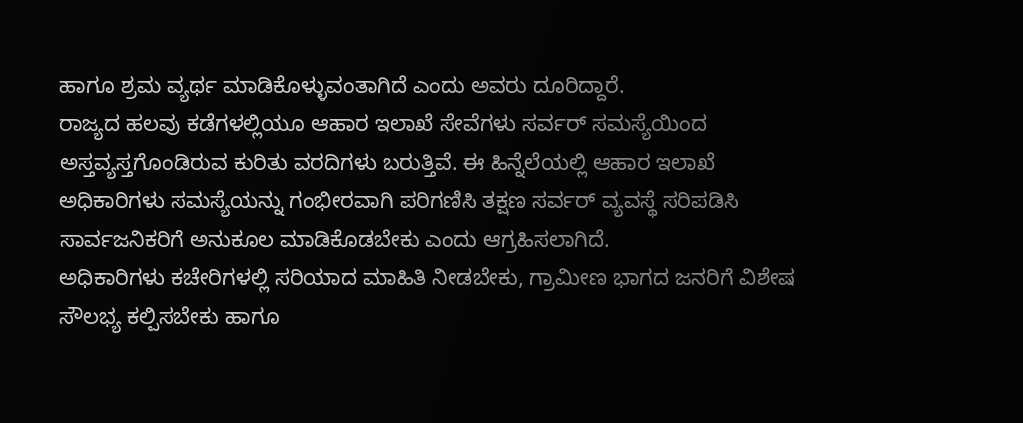ಹಾಗೂ ಶ್ರಮ ವ್ಯರ್ಥ ಮಾಡಿಕೊಳ್ಳುವಂತಾಗಿದೆ ಎಂದು ಅವರು ದೂರಿದ್ದಾರೆ.
ರಾಜ್ಯದ ಹಲವು ಕಡೆಗಳಲ್ಲಿಯೂ ಆಹಾರ ಇಲಾಖೆ ಸೇವೆಗಳು ಸರ್ವರ್ ಸಮಸ್ಯೆಯಿಂದ ಅಸ್ತವ್ಯಸ್ತಗೊಂಡಿರುವ ಕುರಿತು ವರದಿಗಳು ಬರುತ್ತಿವೆ. ಈ ಹಿನ್ನೆಲೆಯಲ್ಲಿ ಆಹಾರ ಇಲಾಖೆ ಅಧಿಕಾರಿಗಳು ಸಮಸ್ಯೆಯನ್ನು ಗಂಭೀರವಾಗಿ ಪರಿಗಣಿಸಿ ತಕ್ಷಣ ಸರ್ವರ್ ವ್ಯವಸ್ಥೆ ಸರಿಪಡಿಸಿ ಸಾರ್ವಜನಿಕರಿಗೆ ಅನುಕೂಲ ಮಾಡಿಕೊಡಬೇಕು ಎಂದು ಆಗ್ರಹಿಸಲಾಗಿದೆ.
ಅಧಿಕಾರಿಗಳು ಕಚೇರಿಗಳಲ್ಲಿ ಸರಿಯಾದ ಮಾಹಿತಿ ನೀಡಬೇಕು, ಗ್ರಾಮೀಣ ಭಾಗದ ಜನರಿಗೆ ವಿಶೇಷ ಸೌಲಭ್ಯ ಕಲ್ಪಿಸಬೇಕು ಹಾಗೂ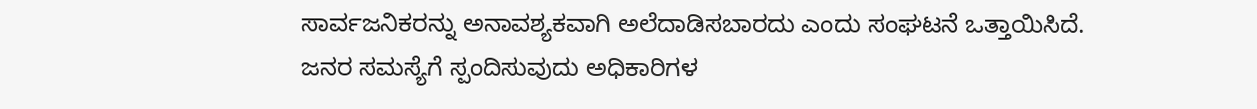ಸಾರ್ವಜನಿಕರನ್ನು ಅನಾವಶ್ಯಕವಾಗಿ ಅಲೆದಾಡಿಸಬಾರದು ಎಂದು ಸಂಘಟನೆ ಒತ್ತಾಯಿಸಿದೆ.
ಜನರ ಸಮಸ್ಯೆಗೆ ಸ್ಪಂದಿಸುವುದು ಅಧಿಕಾರಿಗಳ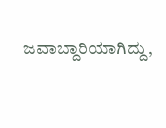ಜವಾಬ್ದಾರಿಯಾಗಿದ್ದು,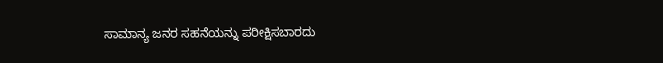ಸಾಮಾನ್ಯ ಜನರ ಸಹನೆಯನ್ನು ಪರೀಕ್ಷಿಸಬಾರದು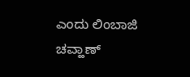ಎಂದು ಲಿಂಬಾಜಿ ಚವ್ಹಾಣ್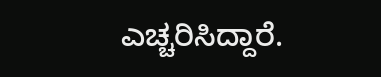ಎಚ್ಚರಿಸಿದ್ದಾರೆ.